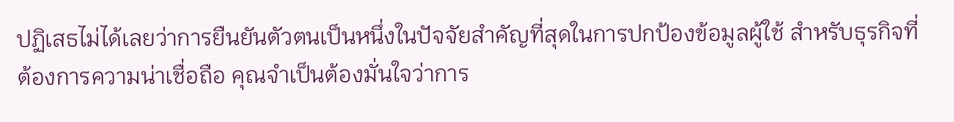ปฏิเสธไม่ได้เลยว่าการยืนยันตัวตนเป็นหนึ่งในปัจจัยสำคัญที่สุดในการปกป้องข้อมูลผู้ใช้ สำหรับธุรกิจที่ต้องการความน่าเชื่อถือ คุณจำเป็นต้องมั่นใจว่าการ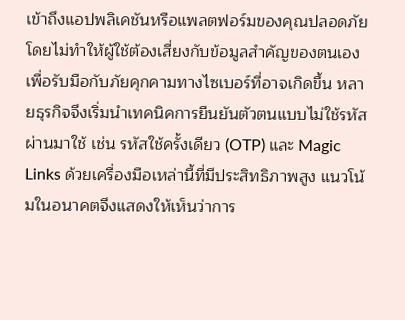เข้าถึงแอปพลิเคชันหรือแพลตฟอร์มของคุณปลอดภัย โดยไม่ทำให้ผู้ใช้ต้องเสี่ยงกับข้อมูลสำคัญของตนเอง
เพื่อรับมือกับภัยคุกคามทางไซเบอร์ที่อาจเกิดขึ้น หลายธุรกิจจึงเริ่มนำเทคนิคการยืนยันตัวตนแบบไม่ใช้รหัสผ่านมาใช้ เช่น รหัสใช้ครั้งเดียว (OTP) และ Magic Links ด้วยเครื่องมือเหล่านี้ที่มีประสิทธิภาพสูง แนวโน้มในอนาคตจึงแสดงให้เห็นว่าการ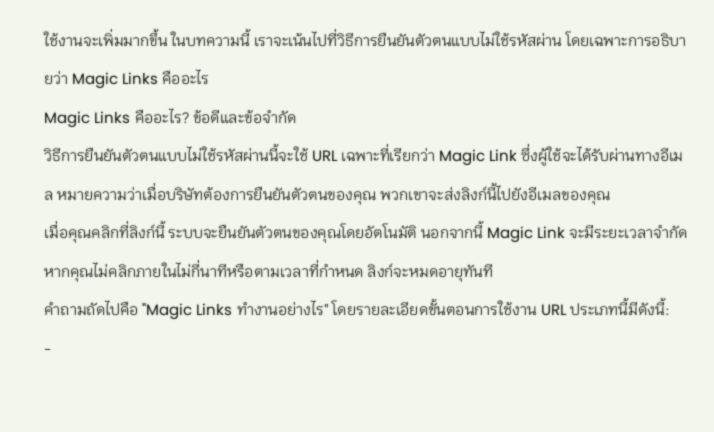ใช้งานจะเพิ่มมากขึ้น ในบทความนี้ เราจะเน้นไปที่วิธีการยืนยันตัวตนแบบไม่ใช้รหัสผ่าน โดยเฉพาะการอธิบายว่า Magic Links คืออะไร
Magic Links คืออะไร? ข้อดีและข้อจำกัด
วิธีการยืนยันตัวตนแบบไม่ใช้รหัสผ่านนี้จะใช้ URL เฉพาะที่เรียกว่า Magic Link ซึ่งผู้ใช้จะได้รับผ่านทางอีเมล หมายความว่าเมื่อบริษัทต้องการยืนยันตัวตนของคุณ พวกเขาจะส่งลิงก์นี้ไปยังอีเมลของคุณ
เมื่อคุณคลิกที่ลิงก์นี้ ระบบจะยืนยันตัวตนของคุณโดยอัตโนมัติ นอกจากนี้ Magic Link จะมีระยะเวลาจำกัด หากคุณไม่คลิกภายในไม่กี่นาทีหรือตามเวลาที่กำหนด ลิงก์จะหมดอายุทันที
คำถามถัดไปคือ "Magic Links ทำงานอย่างไร" โดยรายละเอียดขั้นตอนการใช้งาน URL ประเภทนี้มีดังนี้:
-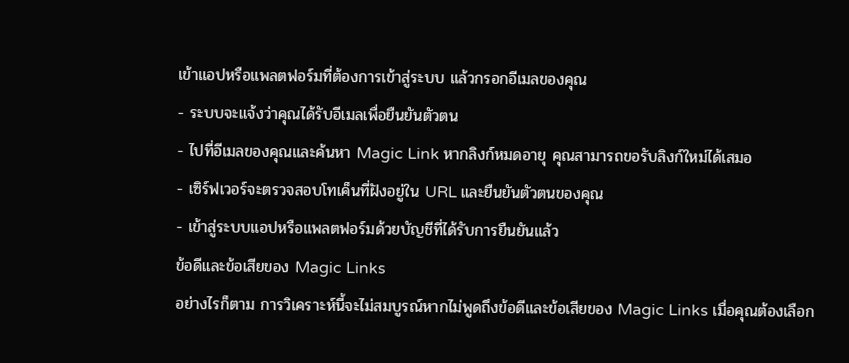เข้าแอปหรือแพลตฟอร์มที่ต้องการเข้าสู่ระบบ แล้วกรอกอีเมลของคุณ
- ระบบจะแจ้งว่าคุณได้รับอีเมลเพื่อยืนยันตัวตน
- ไปที่อีเมลของคุณและค้นหา Magic Link หากลิงก์หมดอายุ คุณสามารถขอรับลิงก์ใหม่ได้เสมอ
- เซิร์ฟเวอร์จะตรวจสอบโทเค็นที่ฝังอยู่ใน URL และยืนยันตัวตนของคุณ
- เข้าสู่ระบบแอปหรือแพลตฟอร์มด้วยบัญชีที่ได้รับการยืนยันแล้ว
ข้อดีและข้อเสียของ Magic Links
อย่างไรก็ตาม การวิเคราะห์นี้จะไม่สมบูรณ์หากไม่พูดถึงข้อดีและข้อเสียของ Magic Links เมื่อคุณต้องเลือก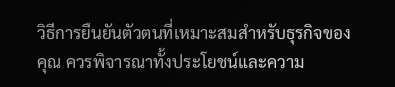วิธีการยืนยันตัวตนที่เหมาะสมสำหรับธุรกิจของคุณ ควรพิจารณาทั้งประโยชน์และความ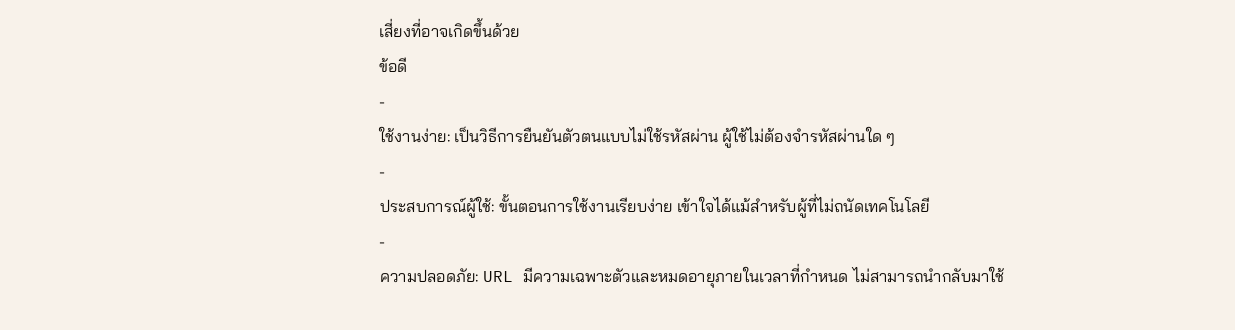เสี่ยงที่อาจเกิดขึ้นด้วย
ข้อดี
-
ใช้งานง่าย: เป็นวิธีการยืนยันตัวตนแบบไม่ใช้รหัสผ่าน ผู้ใช้ไม่ต้องจำรหัสผ่านใด ๆ
-
ประสบการณ์ผู้ใช้: ขั้นตอนการใช้งานเรียบง่าย เข้าใจได้แม้สำหรับผู้ที่ไม่ถนัดเทคโนโลยี
-
ความปลอดภัย: URL มีความเฉพาะตัวและหมดอายุภายในเวลาที่กำหนด ไม่สามารถนำกลับมาใช้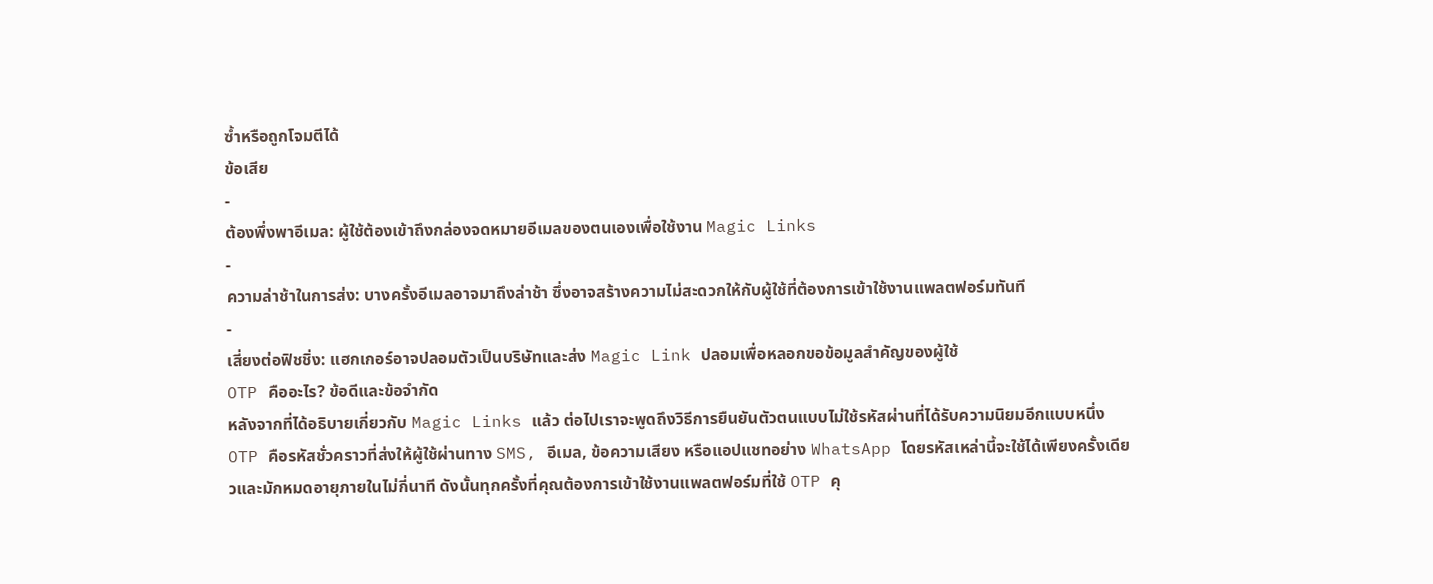ซ้ำหรือถูกโจมตีได้
ข้อเสีย
-
ต้องพึ่งพาอีเมล: ผู้ใช้ต้องเข้าถึงกล่องจดหมายอีเมลของตนเองเพื่อใช้งาน Magic Links
-
ความล่าช้าในการส่ง: บางครั้งอีเมลอาจมาถึงล่าช้า ซึ่งอาจสร้างความไม่สะดวกให้กับผู้ใช้ที่ต้องการเข้าใช้งานแพลตฟอร์มทันที
-
เสี่ยงต่อฟิชชิ่ง: แฮกเกอร์อาจปลอมตัวเป็นบริษัทและส่ง Magic Link ปลอมเพื่อหลอกขอข้อมูลสำคัญของผู้ใช้
OTP คืออะไร? ข้อดีและข้อจำกัด
หลังจากที่ได้อธิบายเกี่ยวกับ Magic Links แล้ว ต่อไปเราจะพูดถึงวิธีการยืนยันตัวตนแบบไม่ใช้รหัสผ่านที่ได้รับความนิยมอีกแบบหนึ่ง OTP คือรหัสชั่วคราวที่ส่งให้ผู้ใช้ผ่านทาง SMS, อีเมล, ข้อความเสียง หรือแอปแชทอย่าง WhatsApp โดยรหัสเหล่านี้จะใช้ได้เพียงครั้งเดียวและมักหมดอายุภายในไม่กี่นาที ดังนั้นทุกครั้งที่คุณต้องการเข้าใช้งานแพลตฟอร์มที่ใช้ OTP คุ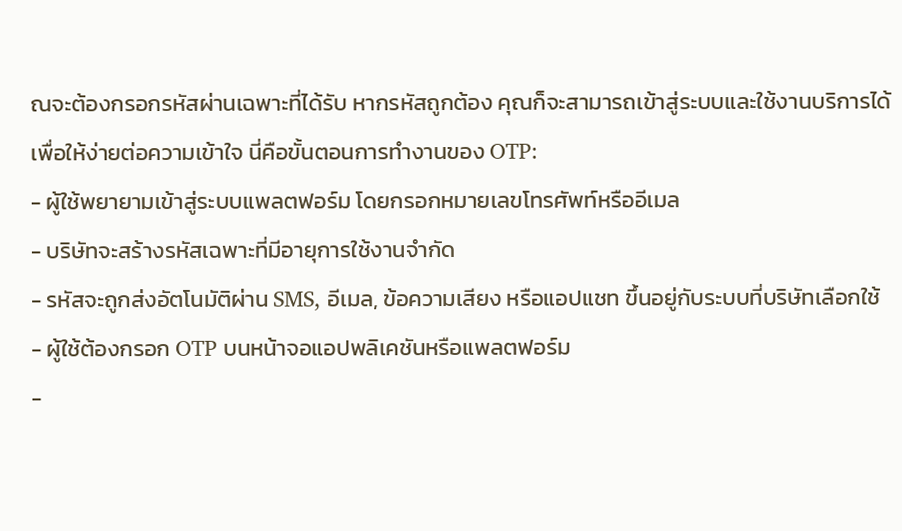ณจะต้องกรอกรหัสผ่านเฉพาะที่ได้รับ หากรหัสถูกต้อง คุณก็จะสามารถเข้าสู่ระบบและใช้งานบริการได้
เพื่อให้ง่ายต่อความเข้าใจ นี่คือขั้นตอนการทำงานของ OTP:
- ผู้ใช้พยายามเข้าสู่ระบบแพลตฟอร์ม โดยกรอกหมายเลขโทรศัพท์หรืออีเมล
- บริษัทจะสร้างรหัสเฉพาะที่มีอายุการใช้งานจำกัด
- รหัสจะถูกส่งอัตโนมัติผ่าน SMS, อีเมล, ข้อความเสียง หรือแอปแชท ขึ้นอยู่กับระบบที่บริษัทเลือกใช้
- ผู้ใช้ต้องกรอก OTP บนหน้าจอแอปพลิเคชันหรือแพลตฟอร์ม
-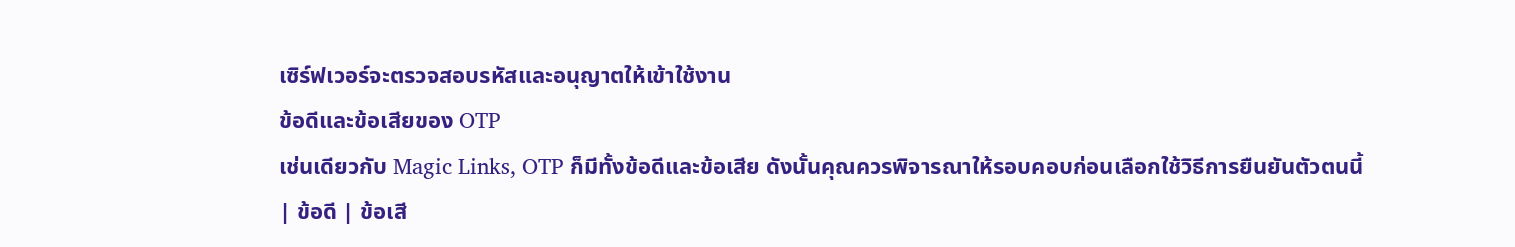เซิร์ฟเวอร์จะตรวจสอบรหัสและอนุญาตให้เข้าใช้งาน
ข้อดีและข้อเสียของ OTP
เช่นเดียวกับ Magic Links, OTP ก็มีทั้งข้อดีและข้อเสีย ดังนั้นคุณควรพิจารณาให้รอบคอบก่อนเลือกใช้วิธีการยืนยันตัวตนนี้
| ข้อดี | ข้อเสี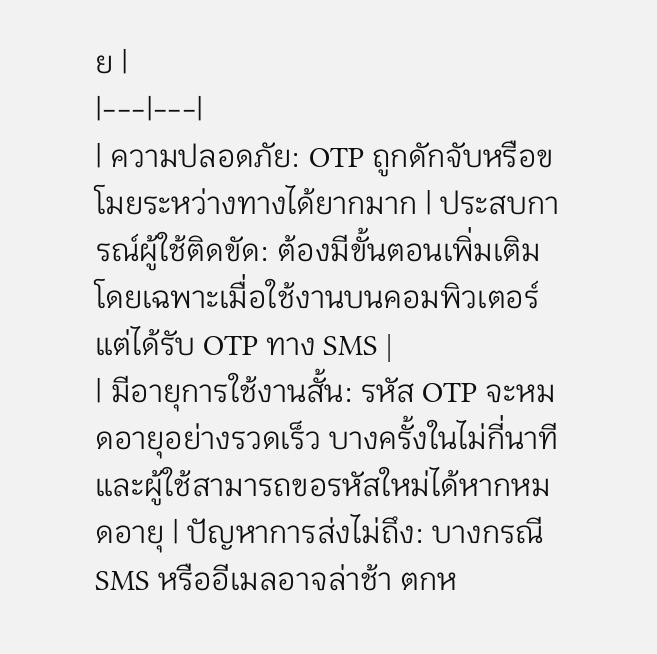ย |
|---|---|
| ความปลอดภัย: OTP ถูกดักจับหรือขโมยระหว่างทางได้ยากมาก | ประสบการณ์ผู้ใช้ติดขัด: ต้องมีขั้นตอนเพิ่มเติม โดยเฉพาะเมื่อใช้งานบนคอมพิวเตอร์แต่ได้รับ OTP ทาง SMS |
| มีอายุการใช้งานสั้น: รหัส OTP จะหมดอายุอย่างรวดเร็ว บางครั้งในไม่กี่นาที และผู้ใช้สามารถขอรหัสใหม่ได้หากหมดอายุ | ปัญหาการส่งไม่ถึง: บางกรณี SMS หรืออีเมลอาจล่าช้า ตกห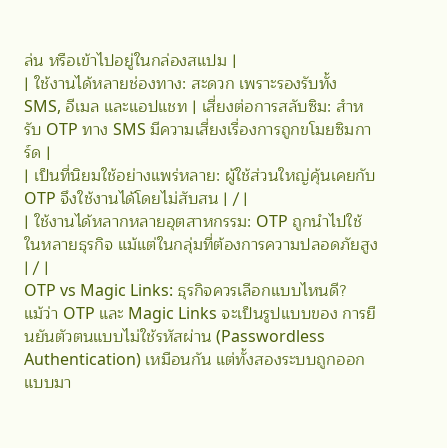ล่น หรือเข้าไปอยู่ในกล่องสแปม |
| ใช้งานได้หลายช่องทาง: สะดวก เพราะรองรับทั้ง SMS, อีเมล และแอปแชท | เสี่ยงต่อการสลับซิม: สำหรับ OTP ทาง SMS มีความเสี่ยงเรื่องการถูกขโมยซิมการ์ด |
| เป็นที่นิยมใช้อย่างแพร่หลาย: ผู้ใช้ส่วนใหญ่คุ้นเคยกับ OTP จึงใช้งานได้โดยไม่สับสน | / |
| ใช้งานได้หลากหลายอุตสาหกรรม: OTP ถูกนำไปใช้ในหลายธุรกิจ แม้แต่ในกลุ่มที่ต้องการความปลอดภัยสูง | / |
OTP vs Magic Links: ธุรกิจควรเลือกแบบไหนดี?
แม้ว่า OTP และ Magic Links จะเป็นรูปแบบของ การยืนยันตัวตนแบบไม่ใช้รหัสผ่าน (Passwordless Authentication) เหมือนกัน แต่ทั้งสองระบบถูกออกแบบมา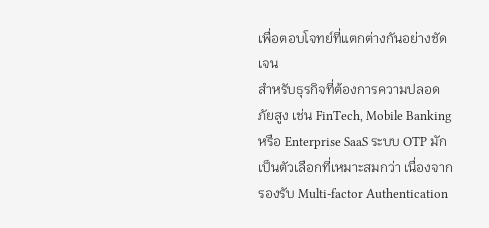เพื่อตอบโจทย์ที่แตกต่างกันอย่างชัดเจน
สำหรับธุรกิจที่ต้องการความปลอดภัยสูง เช่น FinTech, Mobile Banking หรือ Enterprise SaaS ระบบ OTP มักเป็นตัวเลือกที่เหมาะสมกว่า เนื่องจากรองรับ Multi-factor Authentication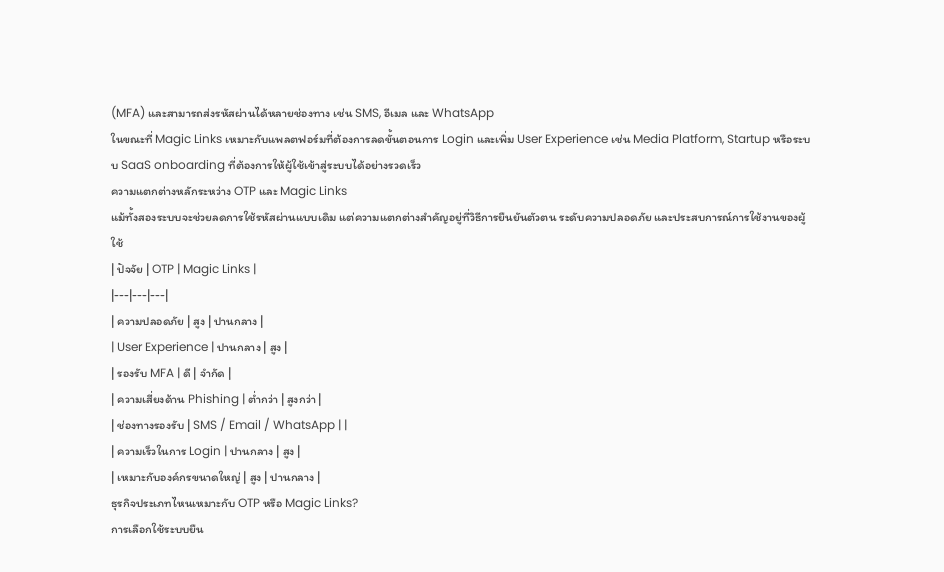(MFA) และสามารถส่งรหัสผ่านได้หลายช่องทาง เช่น SMS, อีเมล และ WhatsApp
ในขณะที่ Magic Links เหมาะกับแพลตฟอร์มที่ต้องการลดขั้นตอนการ Login และเพิ่ม User Experience เช่น Media Platform, Startup หรือระบบ SaaS onboarding ที่ต้องการให้ผู้ใช้เข้าสู่ระบบได้อย่างรวดเร็ว
ความแตกต่างหลักระหว่าง OTP และ Magic Links
แม้ทั้งสองระบบจะช่วยลดการใช้รหัสผ่านแบบเดิม แต่ความแตกต่างสำคัญอยู่ที่วิธีการยืนยันตัวตน ระดับความปลอดภัย และประสบการณ์การใช้งานของผู้ใช้
| ปัจจัย | OTP | Magic Links |
|---|---|---|
| ความปลอดภัย | สูง | ปานกลาง |
| User Experience | ปานกลาง | สูง |
| รองรับ MFA | ดี | จำกัด |
| ความเสี่ยงด้าน Phishing | ต่ำกว่า | สูงกว่า |
| ช่องทางรองรับ | SMS / Email / WhatsApp | |
| ความเร็วในการ Login | ปานกลาง | สูง |
| เหมาะกับองค์กรขนาดใหญ่ | สูง | ปานกลาง |
ธุรกิจประเภทไหนเหมาะกับ OTP หรือ Magic Links?
การเลือกใช้ระบบยืน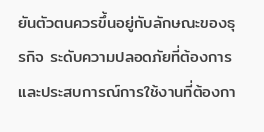ยันตัวตนควรขึ้นอยู่กับลักษณะของธุรกิจ ระดับความปลอดภัยที่ต้องการ และประสบการณ์การใช้งานที่ต้องกา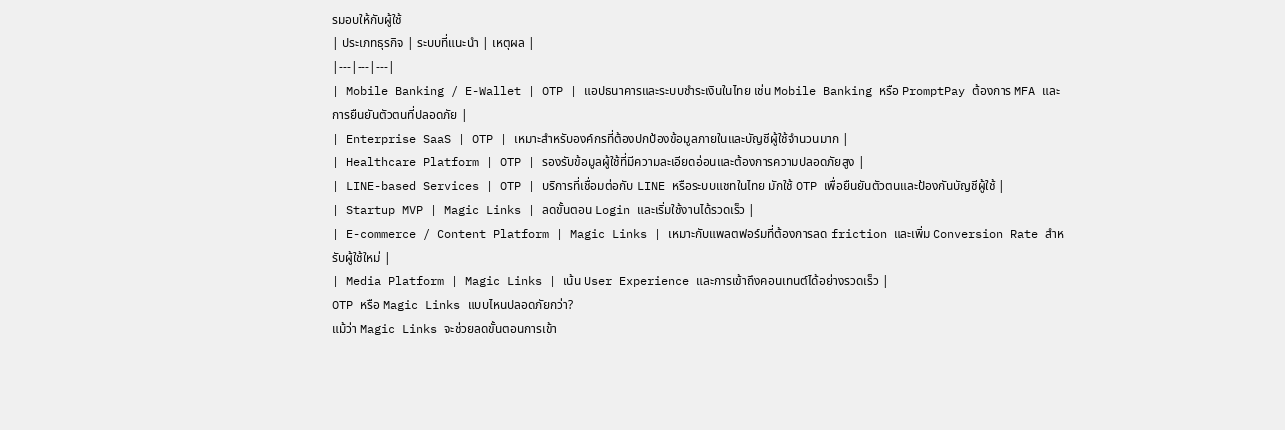รมอบให้กับผู้ใช้
| ประเภทธุรกิจ | ระบบที่แนะนำ | เหตุผล |
|---|---|---|
| Mobile Banking / E-Wallet | OTP | แอปธนาคารและระบบชำระเงินในไทย เช่น Mobile Banking หรือ PromptPay ต้องการ MFA และการยืนยันตัวตนที่ปลอดภัย |
| Enterprise SaaS | OTP | เหมาะสำหรับองค์กรที่ต้องปกป้องข้อมูลภายในและบัญชีผู้ใช้จำนวนมาก |
| Healthcare Platform | OTP | รองรับข้อมูลผู้ใช้ที่มีความละเอียดอ่อนและต้องการความปลอดภัยสูง |
| LINE-based Services | OTP | บริการที่เชื่อมต่อกับ LINE หรือระบบแชทในไทย มักใช้ OTP เพื่อยืนยันตัวตนและป้องกันบัญชีผู้ใช้ |
| Startup MVP | Magic Links | ลดขั้นตอน Login และเริ่มใช้งานได้รวดเร็ว |
| E-commerce / Content Platform | Magic Links | เหมาะกับแพลตฟอร์มที่ต้องการลด friction และเพิ่ม Conversion Rate สำหรับผู้ใช้ใหม่ |
| Media Platform | Magic Links | เน้น User Experience และการเข้าถึงคอนเทนต์ได้อย่างรวดเร็ว |
OTP หรือ Magic Links แบบไหนปลอดภัยกว่า?
แม้ว่า Magic Links จะช่วยลดขั้นตอนการเข้า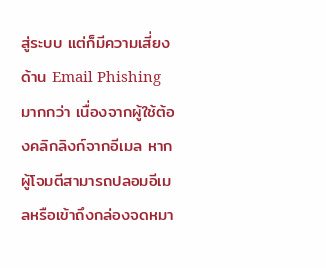สู่ระบบ แต่ก็มีความเสี่ยงด้าน Email Phishing มากกว่า เนื่องจากผู้ใช้ต้องคลิกลิงก์จากอีเมล หากผู้โจมตีสามารถปลอมอีเมลหรือเข้าถึงกล่องจดหมา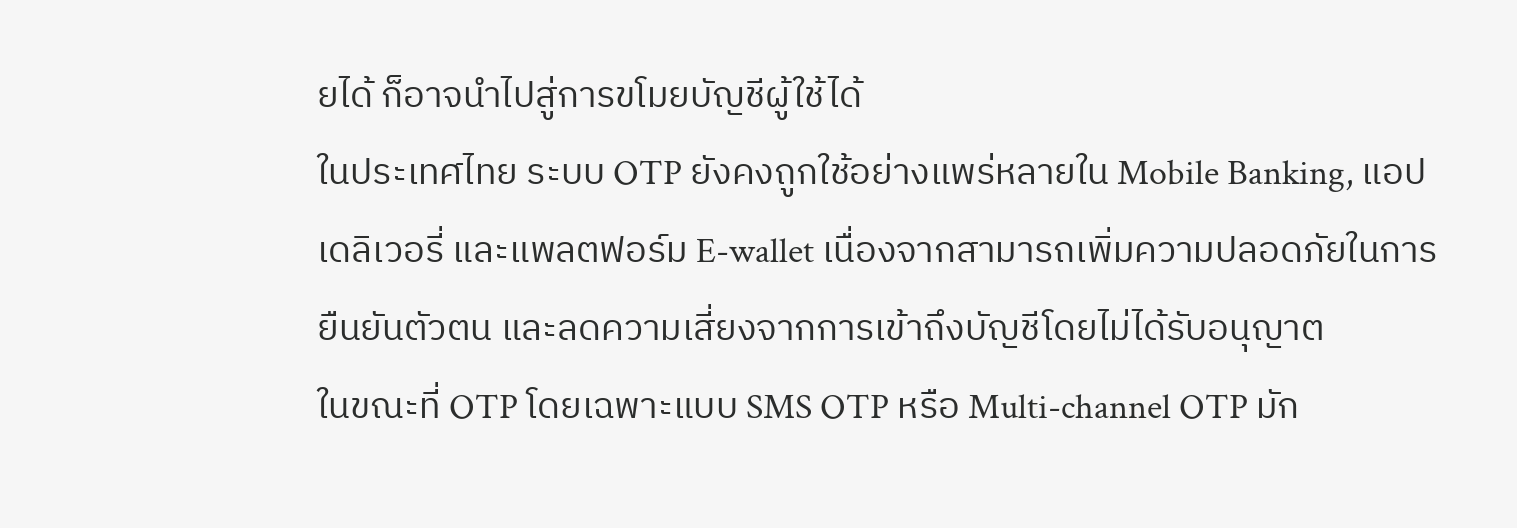ยได้ ก็อาจนำไปสู่การขโมยบัญชีผู้ใช้ได้
ในประเทศไทย ระบบ OTP ยังคงถูกใช้อย่างแพร่หลายใน Mobile Banking, แอปเดลิเวอรี่ และแพลตฟอร์ม E-wallet เนื่องจากสามารถเพิ่มความปลอดภัยในการยืนยันตัวตน และลดความเสี่ยงจากการเข้าถึงบัญชีโดยไม่ได้รับอนุญาต
ในขณะที่ OTP โดยเฉพาะแบบ SMS OTP หรือ Multi-channel OTP มัก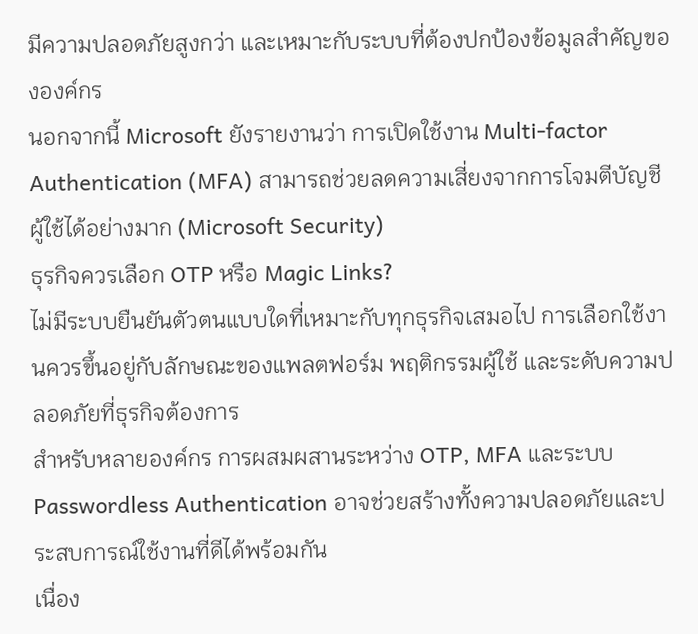มีความปลอดภัยสูงกว่า และเหมาะกับระบบที่ต้องปกป้องข้อมูลสำคัญขององค์กร
นอกจากนี้ Microsoft ยังรายงานว่า การเปิดใช้งาน Multi-factor Authentication (MFA) สามารถช่วยลดความเสี่ยงจากการโจมตีบัญชีผู้ใช้ได้อย่างมาก (Microsoft Security)
ธุรกิจควรเลือก OTP หรือ Magic Links?
ไม่มีระบบยืนยันตัวตนแบบใดที่เหมาะกับทุกธุรกิจเสมอไป การเลือกใช้งานควรขึ้นอยู่กับลักษณะของแพลตฟอร์ม พฤติกรรมผู้ใช้ และระดับความปลอดภัยที่ธุรกิจต้องการ
สำหรับหลายองค์กร การผสมผสานระหว่าง OTP, MFA และระบบ Passwordless Authentication อาจช่วยสร้างทั้งความปลอดภัยและประสบการณ์ใช้งานที่ดีได้พร้อมกัน
เนื่อง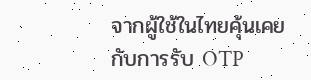จากผู้ใช้ในไทยคุ้นเคยกับการรับ OTP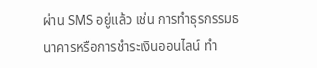ผ่าน SMS อยู่แล้ว เช่น การทำธุรกรรมธนาคารหรือการชำระเงินออนไลน์ ทำ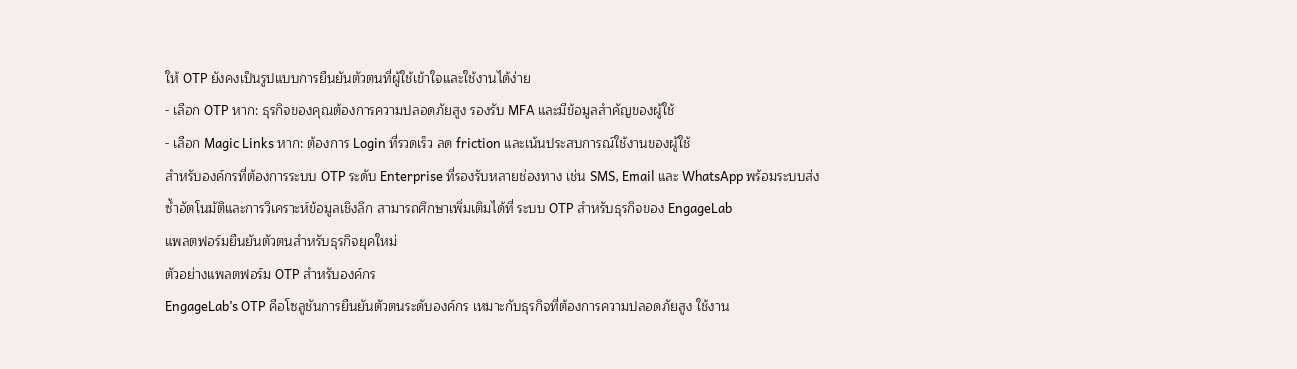ให้ OTP ยังคงเป็นรูปแบบการยืนยันตัวตนที่ผู้ใช้เข้าใจและใช้งานได้ง่าย
- เลือก OTP หาก: ธุรกิจของคุณต้องการความปลอดภัยสูง รองรับ MFA และมีข้อมูลสำคัญของผู้ใช้
- เลือก Magic Links หาก: ต้องการ Login ที่รวดเร็ว ลด friction และเน้นประสบการณ์ใช้งานของผู้ใช้
สำหรับองค์กรที่ต้องการระบบ OTP ระดับ Enterprise ที่รองรับหลายช่องทาง เช่น SMS, Email และ WhatsApp พร้อมระบบส่งซ้ำอัตโนมัติและการวิเคราะห์ข้อมูลเชิงลึก สามารถศึกษาเพิ่มเติมได้ที่ ระบบ OTP สำหรับธุรกิจของ EngageLab
แพลตฟอร์มยืนยันตัวตนสำหรับธุรกิจยุคใหม่
ตัวอย่างแพลตฟอร์ม OTP สำหรับองค์กร
EngageLab’s OTP คือโซลูชันการยืนยันตัวตนระดับองค์กร เหมาะกับธุรกิจที่ต้องการความปลอดภัยสูง ใช้งาน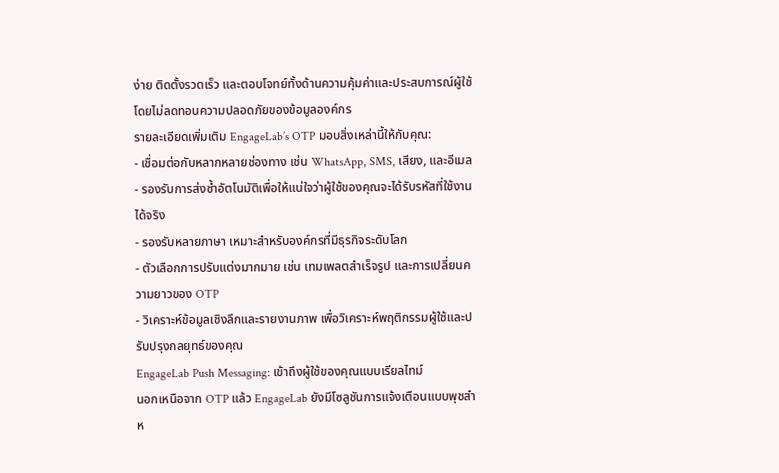ง่าย ติดตั้งรวดเร็ว และตอบโจทย์ทั้งด้านความคุ้มค่าและประสบการณ์ผู้ใช้ โดยไม่ลดทอนความปลอดภัยของข้อมูลองค์กร
รายละเอียดเพิ่มเติม EngageLab’s OTP มอบสิ่งเหล่านี้ให้กับคุณ:
- เชื่อมต่อกับหลากหลายช่องทาง เช่น WhatsApp, SMS, เสียง, และอีเมล
- รองรับการส่งซ้ำอัตโนมัติเพื่อให้แน่ใจว่าผู้ใช้ของคุณจะได้รับรหัสที่ใช้งานได้จริง
- รองรับหลายภาษา เหมาะสำหรับองค์กรที่มีธุรกิจระดับโลก
- ตัวเลือกการปรับแต่งมากมาย เช่น เทมเพลตสำเร็จรูป และการเปลี่ยนความยาวของ OTP
- วิเคราะห์ข้อมูลเชิงลึกและรายงานภาพ เพื่อวิเคราะห์พฤติกรรมผู้ใช้และปรับปรุงกลยุทธ์ของคุณ
EngageLab Push Messaging: เข้าถึงผู้ใช้ของคุณแบบเรียลไทม์
นอกเหนือจาก OTP แล้ว EngageLab ยังมีโซลูชันการแจ้งเตือนแบบพุชสำห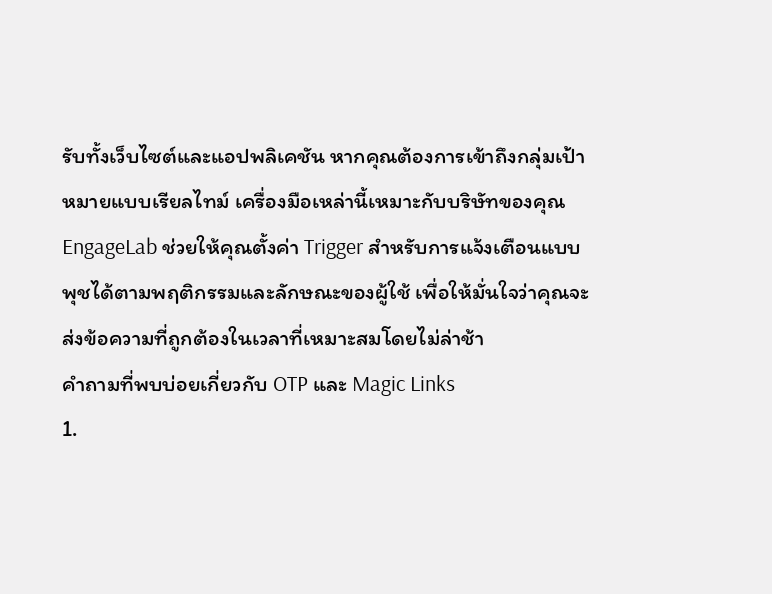รับทั้งเว็บไซต์และแอปพลิเคชัน หากคุณต้องการเข้าถึงกลุ่มเป้าหมายแบบเรียลไทม์ เครื่องมือเหล่านี้เหมาะกับบริษัทของคุณ EngageLab ช่วยให้คุณตั้งค่า Trigger สำหรับการแจ้งเตือนแบบพุชได้ตามพฤติกรรมและลักษณะของผู้ใช้ เพื่อให้มั่นใจว่าคุณจะส่งข้อความที่ถูกต้องในเวลาที่เหมาะสมโดยไม่ล่าช้า
คำถามที่พบบ่อยเกี่ยวกับ OTP และ Magic Links
1.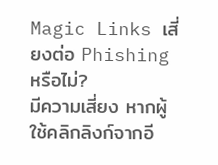Magic Links เสี่ยงต่อ Phishing หรือไม่?
มีความเสี่ยง หากผู้ใช้คลิกลิงก์จากอี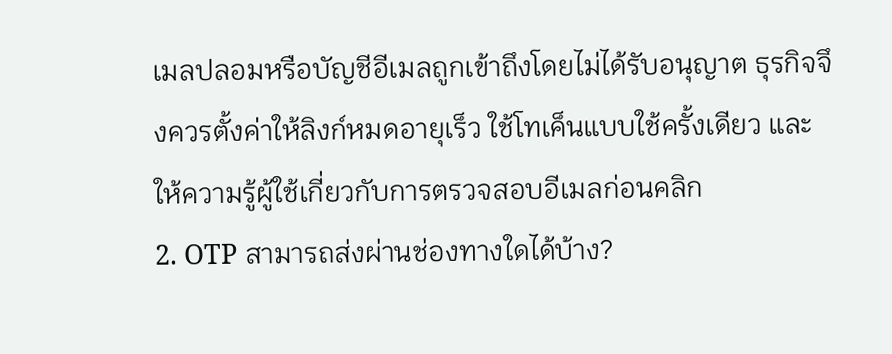เมลปลอมหรือบัญชีอีเมลถูกเข้าถึงโดยไม่ได้รับอนุญาต ธุรกิจจึงควรตั้งค่าให้ลิงก์หมดอายุเร็ว ใช้โทเค็นแบบใช้ครั้งเดียว และให้ความรู้ผู้ใช้เกี่ยวกับการตรวจสอบอีเมลก่อนคลิก
2. OTP สามารถส่งผ่านช่องทางใดได้บ้าง?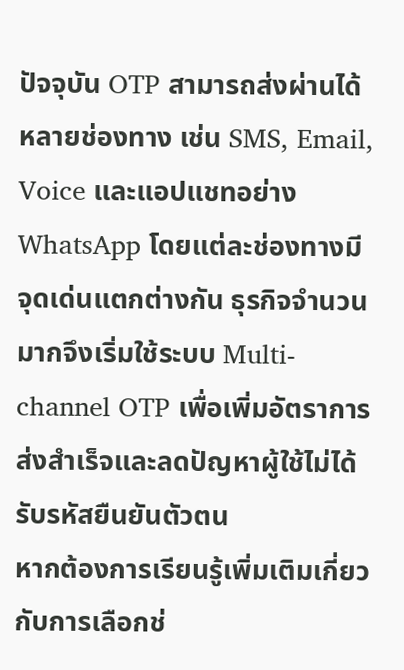ปัจจุบัน OTP สามารถส่งผ่านได้หลายช่องทาง เช่น SMS, Email, Voice และแอปแชทอย่าง WhatsApp โดยแต่ละช่องทางมีจุดเด่นแตกต่างกัน ธุรกิจจำนวนมากจึงเริ่มใช้ระบบ Multi-channel OTP เพื่อเพิ่มอัตราการส่งสำเร็จและลดปัญหาผู้ใช้ไม่ได้รับรหัสยืนยันตัวตน
หากต้องการเรียนรู้เพิ่มเติมเกี่ยวกับการเลือกช่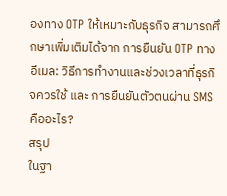องทาง OTP ให้เหมาะกับธุรกิจ สามารถศึกษาเพิ่มเติมได้จาก การยืนยัน OTP ทางอีเมล: วิธีการทำงานและช่วงเวลาที่ธุรกิจควรใช้ และ การยืนยันตัวตนผ่าน SMS คืออะไร?
สรุป
ในฐา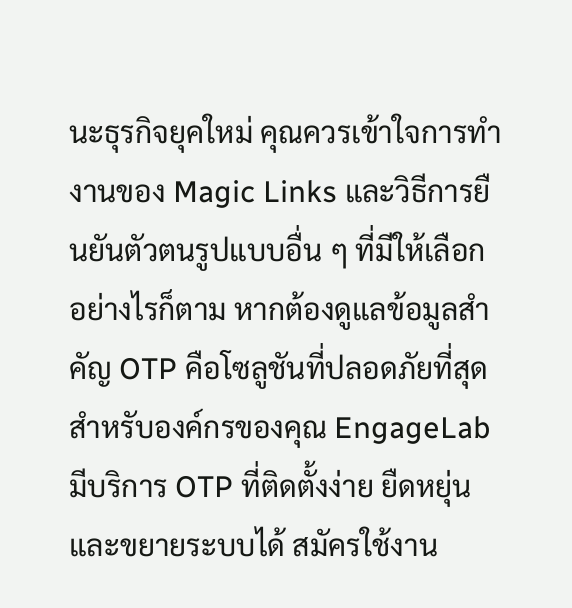นะธุรกิจยุคใหม่ คุณควรเข้าใจการทำงานของ Magic Links และวิธีการยืนยันตัวตนรูปแบบอื่น ๆ ที่มีให้เลือก อย่างไรก็ตาม หากต้องดูแลข้อมูลสำคัญ OTP คือโซลูชันที่ปลอดภัยที่สุดสำหรับองค์กรของคุณ EngageLab มีบริการ OTP ที่ติดตั้งง่าย ยืดหยุ่น และขยายระบบได้ สมัครใช้งาน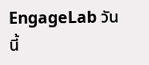EngageLab วันนี้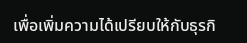เพื่อเพิ่มความได้เปรียบให้กับธุรกิ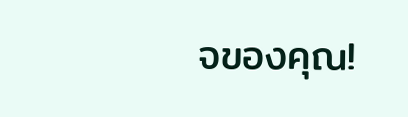จของคุณ!